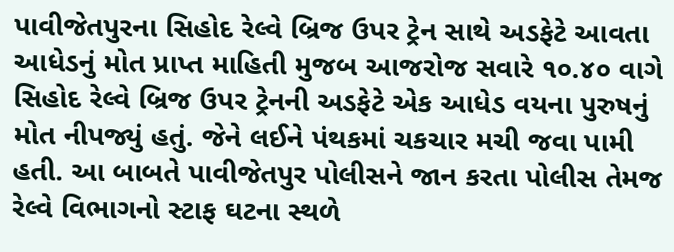પાવીજેતપુરના સિહોદ રેલ્વે બ્રિજ ઉપર ટ્રેન સાથે અડફેટે આવતા આધેડનું મોત પ્રાપ્ત માહિતી મુજબ આજરોજ સવારે ૧૦.૪૦ વાગે સિહોદ રેલ્વે બ્રિજ ઉપર ટ્રેનની અડફેટે એક આધેડ વયના પુરુષનું મોત નીપજ્યું હતું. જેને લઈને પંથકમાં ચકચાર મચી જવા પામી હતી. આ બાબતે પાવીજેતપુર પોલીસને જાન કરતા પોલીસ તેમજ રેલ્વે વિભાગનો સ્ટાફ ઘટના સ્થળે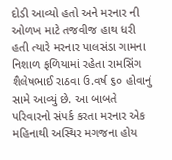દોડી આવ્યો હતો અને મરનાર ની ઓળખ માટે તજવીજ હાથ ધરી હતી ત્યારે મરનાર પાલસંડા ગામના નિશાળ ફળિયામાં રહેતા રામસિંગ શૈલેષભાઈ રાઠવા ઉ.વર્ષ ૬૦ હોવાનું સામે આવ્યું છે. આ બાબતે પરિવારનો સંપર્ક કરતા મરનાર એક મહિનાથી અસ્થિર મગજના હોય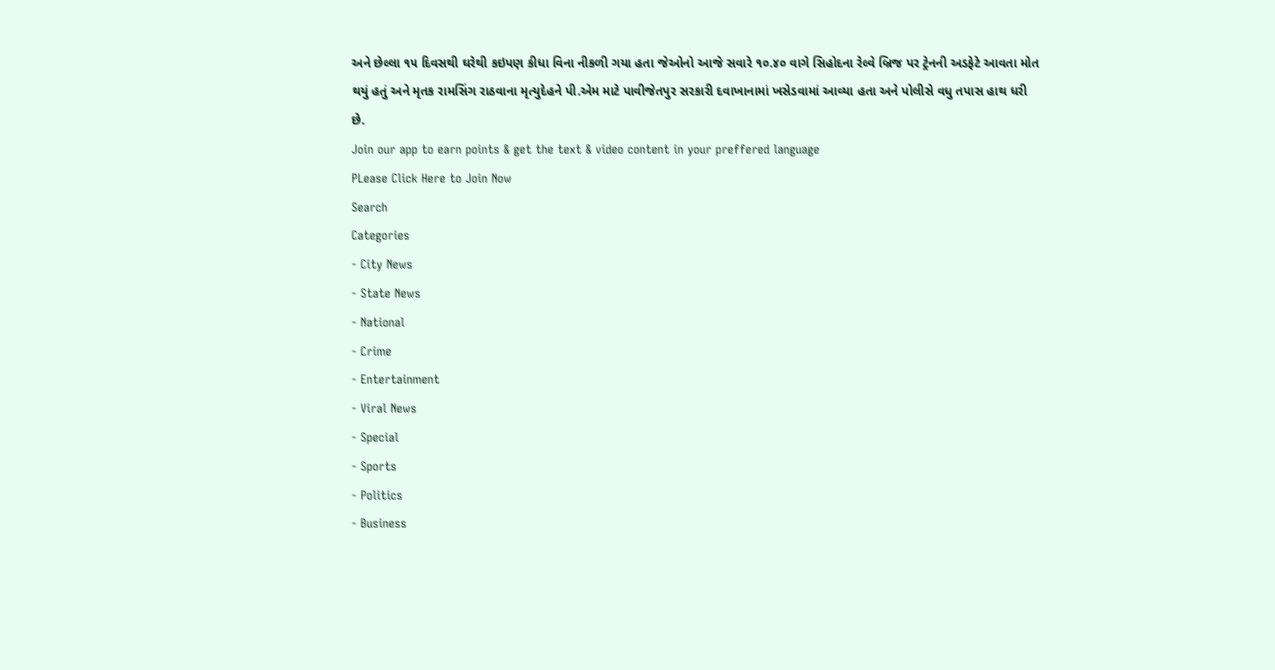અને છેલ્લા ૧૫ દિવસથી ઘરેથી કઇપણ કીધા વિના નીકળી ગયા હતા જેઓનો આજે સવારે ૧૦.૪૦ વાગે સિહોદના રેલ્વે બ્રિજ પર ટ્રેનની અડફેટે આવતા મોત થયું હતું અને મૃતક રામસિંગ રાઠવાના મૃત્યુદેહને પી.એમ માટે પાવીજેતપુર સરકારી દવાખાનામાં ખસેડવામાં આવ્યા હતા અને પોલીસે વધુ તપાસ હાથ ધરી છે.
Join our app to earn points & get the text & video content in your preffered language
PLease Click Here to Join Now
Search
Categories
- City News
- State News
- National
- Crime
- Entertainment
- Viral News
- Special
- Sports
- Politics
- Business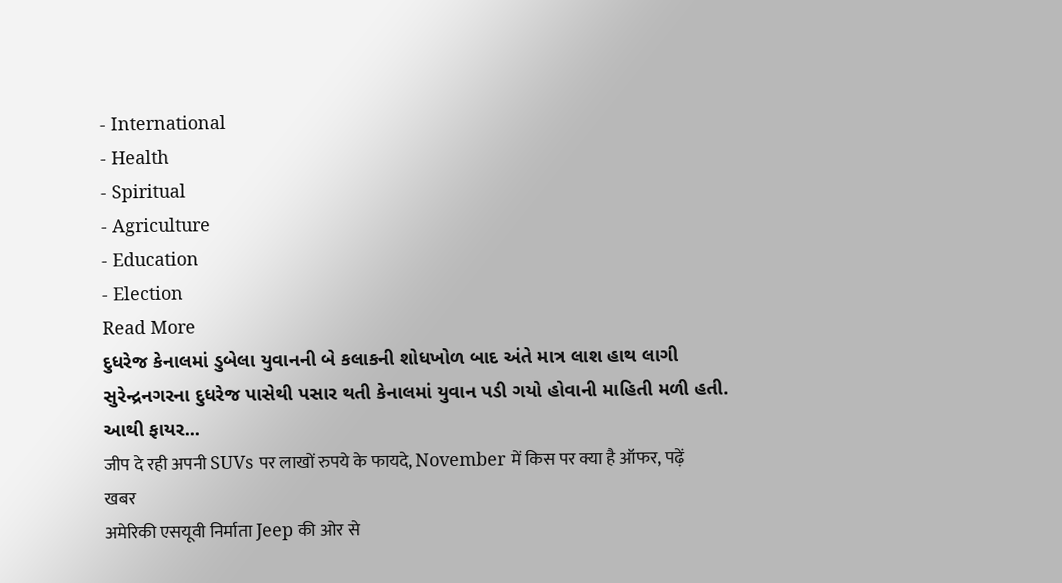- International
- Health
- Spiritual
- Agriculture
- Education
- Election
Read More
દુધરેજ કેનાલમાં ડુબેલા યુવાનની બે કલાકની શોધખોળ બાદ અંતે માત્ર લાશ હાથ લાગી
સુરેન્દ્રનગરના દુધરેજ પાસેથી પસાર થતી કેનાલમાં યુવાન પડી ગયો હોવાની માહિતી મળી હતી. આથી ફાયર...
जीप दे रही अपनी SUVs पर लाखों रुपये के फायदे, November में किस पर क्या है ऑफर, पढ़ें खबर
अमेरिकी एसयूवी निर्माता Jeep की ओर से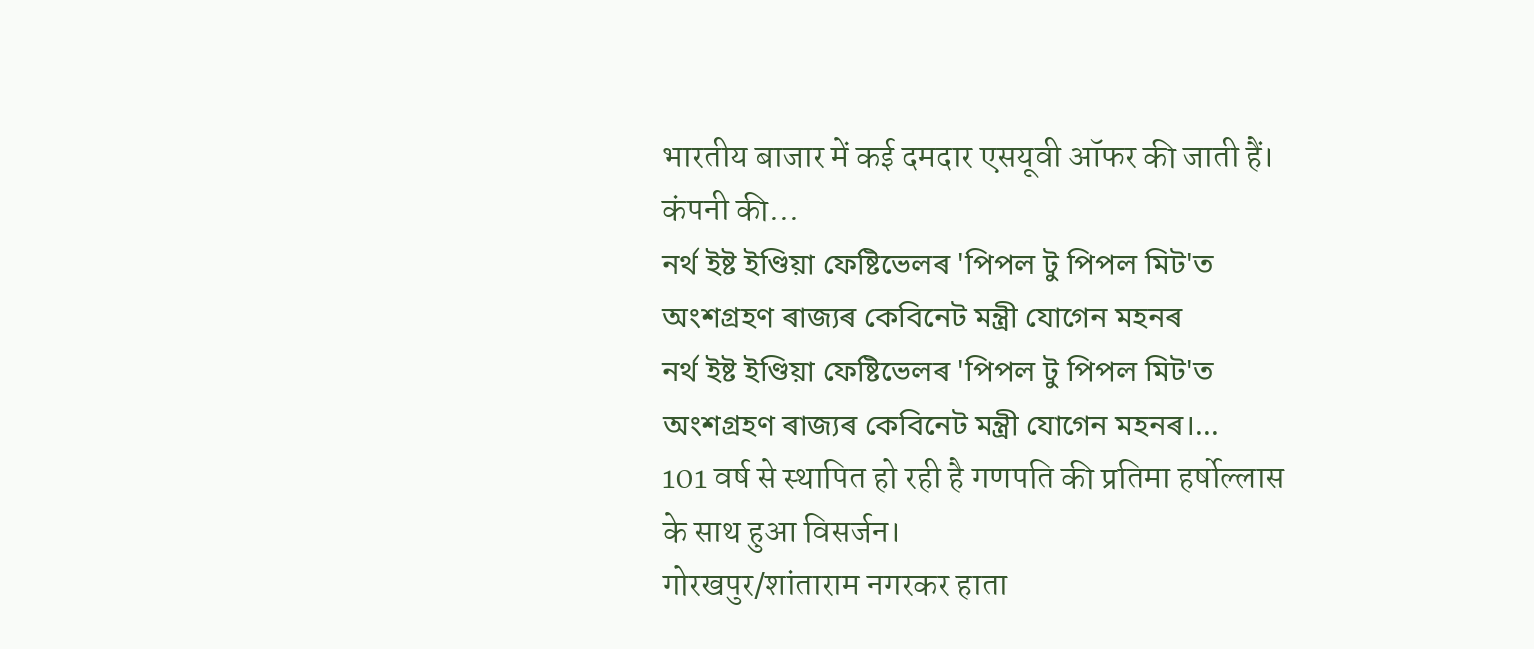भारतीय बाजार में कई दमदार एसयूवी ऑफर की जाती हैं। कंपनी की...
নৰ্থ ইষ্ট ইণ্ডিয়া ফেষ্টিভেলৰ 'পিপল টু পিপল মিট'ত অংশগ্ৰহণ ৰাজ্যৰ কেবিনেট মন্ত্ৰী যোগেন মহনৰ
নৰ্থ ইষ্ট ইণ্ডিয়া ফেষ্টিভেলৰ 'পিপল টু পিপল মিট'ত অংশগ্ৰহণ ৰাজ্যৰ কেবিনেট মন্ত্ৰী যোগেন মহনৰ।...
101 वर्ष से स्थापित हो रही है गणपति की प्रतिमा हर्षोल्लास के साथ हुआ विसर्जन।
गोरखपुर/शांताराम नगरकर हाता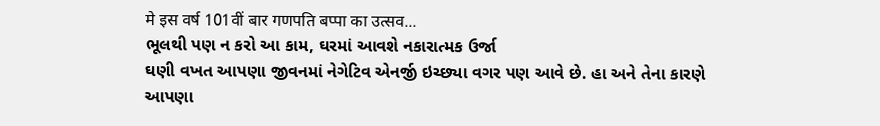मे इस वर्ष 101वीं बार गणपति बप्पा का उत्सव...
ભૂલથી પણ ન કરો આ કામ, ઘરમાં આવશે નકારાત્મક ઉર્જા
ઘણી વખત આપણા જીવનમાં નેગેટિવ એનર્જી ઇચ્છ્યા વગર પણ આવે છે. હા અને તેના કારણે આપણા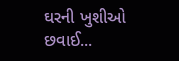ઘરની ખુશીઓ છવાઈ...